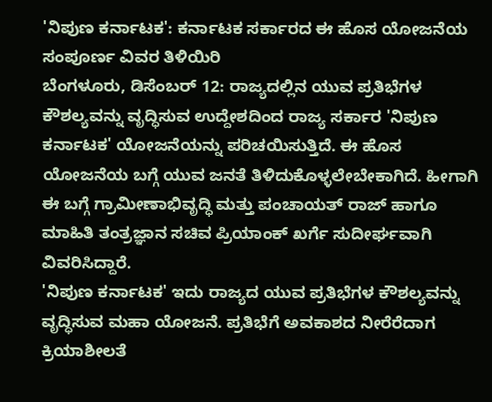'ನಿಪುಣ ಕರ್ನಾಟಕ': ಕರ್ನಾಟಕ ಸರ್ಕಾರದ ಈ ಹೊಸ ಯೋಜನೆಯ ಸಂಪೂರ್ಣ ವಿವರ ತಿಳಿಯಿರಿ
ಬೆಂಗಳೂರು, ಡಿಸೆಂಬರ್ 12: ರಾಜ್ಯದಲ್ಲಿನ ಯುವ ಪ್ರತಿಭೆಗಳ ಕೌಶಲ್ಯವನ್ನು ವೃದ್ಧಿಸುವ ಉದ್ದೇಶದಿಂದ ರಾಜ್ಯ ಸರ್ಕಾರ 'ನಿಪುಣ ಕರ್ನಾಟಕ' ಯೋಜನೆಯನ್ನು ಪರಿಚಯಿಸುತ್ತಿದೆ. ಈ ಹೊಸ ಯೋಜನೆಯ ಬಗ್ಗೆ ಯುವ ಜನತೆ ತಿಳಿದುಕೊಳ್ಳಲೇಬೇಕಾಗಿದೆ. ಹೀಗಾಗಿ ಈ ಬಗ್ಗೆ ಗ್ರಾಮೀಣಾಭಿವೃದ್ಧಿ ಮತ್ತು ಪಂಚಾಯತ್ ರಾಜ್ ಹಾಗೂ ಮಾಹಿತಿ ತಂತ್ರಜ್ಞಾನ ಸಚಿವ ಪ್ರಿಯಾಂಕ್ ಖರ್ಗೆ ಸುದೀರ್ಘವಾಗಿ ವಿವರಿಸಿದ್ದಾರೆ.
'ನಿಪುಣ ಕರ್ನಾಟಕ' ಇದು ರಾಜ್ಯದ ಯುವ ಪ್ರತಿಭೆಗಳ ಕೌಶಲ್ಯವನ್ನು ವೃದ್ಧಿಸುವ ಮಹಾ ಯೋಜನೆ. ಪ್ರತಿಭೆಗೆ ಅವಕಾಶದ ನೀರೆರೆದಾಗ ಕ್ರಿಯಾಶೀಲತೆ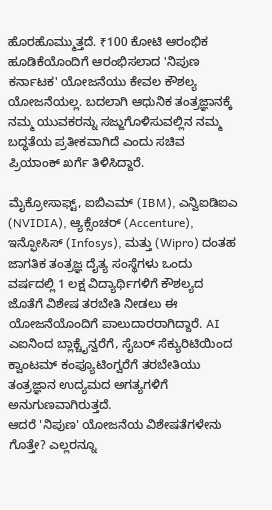ಹೊರಹೊಮ್ಮುತ್ತದೆ. ₹100 ಕೋಟಿ ಆರಂಭಿಕ ಹೂಡಿಕೆಯೊಂದಿಗೆ ಆರಂಭಿಸಲಾದ 'ನಿಪುಣ ಕರ್ನಾಟಕ' ಯೋಜನೆಯು ಕೇವಲ ಕೌಶಲ್ಯ ಯೋಜನೆಯಲ್ಲ. ಬದಲಾಗಿ ಆಧುನಿಕ ತಂತ್ರಜ್ಞಾನಕ್ಕೆ ನಮ್ಮ ಯುವಕರನ್ನು ಸಜ್ಜುಗೊಳಿಸುವಲ್ಲಿನ ನಮ್ಮ ಬದ್ಧತೆಯ ಪ್ರತೀಕವಾಗಿದೆ ಎಂದು ಸಚಿವ ಪ್ರಿಯಾಂಕ್ ಖರ್ಗೆ ತಿಳಿಸಿದ್ದಾರೆ.

ಮೈಕ್ರೋಸಾಫ್ಟ್, ಐಬಿಎಮ್ (IBM), ಎನ್ವಿಐಡಿಐಎ (NVIDIA), ಆ್ಯಕ್ಸೆಂಚರ್ (Accenture), ಇನ್ಫೋಸಿಸ್ (Infosys), ಮತ್ತು (Wipro) ದಂತಹ ಜಾಗತಿಕ ತಂತ್ರಜ್ಞ ದೈತ್ಯ ಸಂಸ್ಥೆಗಳು ಒಂದು ವರ್ಷದಲ್ಲಿ 1 ಲಕ್ಷ ವಿದ್ಯಾರ್ಥಿಗಳಿಗೆ ಕೌಶಲ್ಯದ ಜೊತೆಗೆ ವಿಶೇಷ ತರಬೇತಿ ನೀಡಲು ಈ ಯೋಜನೆಯೊಂದಿಗೆ ಪಾಲುದಾರರಾಗಿದ್ದಾರೆ. AI ಎಐನಿಂದ ಬ್ಲಾಕ್ಚೈನ್ವರೆಗೆ, ಸೈಬರ್ ಸೆಕ್ಯುರಿಟಿಯಿಂದ ಕ್ವಾಂಟಮ್ ಕಂಪ್ಯೂಟಿಂಗ್ವರೆಗೆ ತರಬೇತಿಯು ತಂತ್ರಜ್ಞಾನ ಉದ್ಯಮದ ಅಗತ್ಯಗಳಿಗೆ ಅನುಗುಣವಾಗಿರುತ್ತದೆ.
ಆದರೆ 'ನಿಪುಣ' ಯೋಜನೆಯ ವಿಶೇಷತೆಗಳೇನು ಗೊತ್ತೇ? ಎಲ್ಲರನ್ನೂ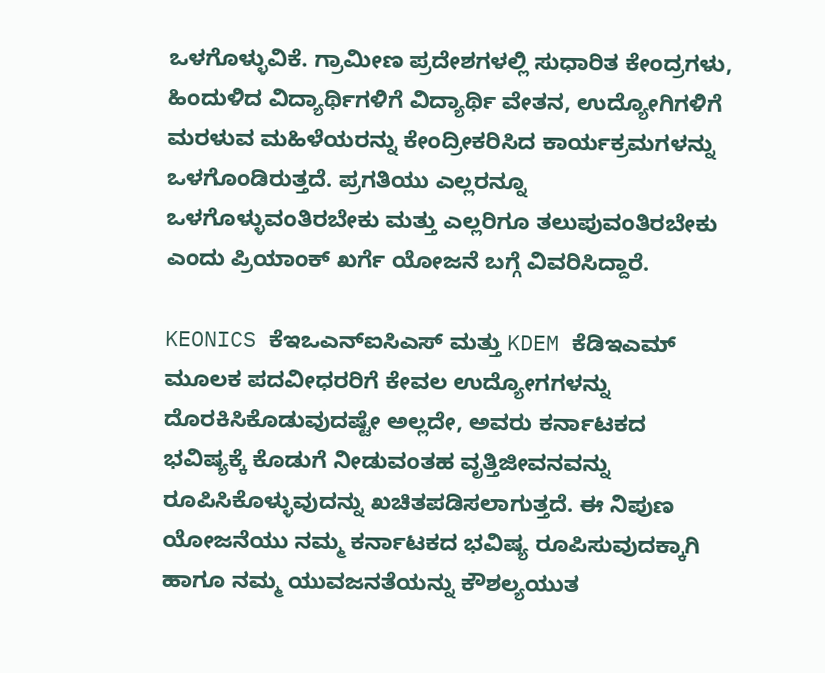ಒಳಗೊಳ್ಳುವಿಕೆ. ಗ್ರಾಮೀಣ ಪ್ರದೇಶಗಳಲ್ಲಿ ಸುಧಾರಿತ ಕೇಂದ್ರಗಳು, ಹಿಂದುಳಿದ ವಿದ್ಯಾರ್ಥಿಗಳಿಗೆ ವಿದ್ಯಾರ್ಥಿ ವೇತನ, ಉದ್ಯೋಗಿಗಳಿಗೆ ಮರಳುವ ಮಹಿಳೆಯರನ್ನು ಕೇಂದ್ರೀಕರಿಸಿದ ಕಾರ್ಯಕ್ರಮಗಳನ್ನು ಒಳಗೊಂಡಿರುತ್ತದೆ. ಪ್ರಗತಿಯು ಎಲ್ಲರನ್ನೂ ಒಳಗೊಳ್ಳುವಂತಿರಬೇಕು ಮತ್ತು ಎಲ್ಲರಿಗೂ ತಲುಪುವಂತಿರಬೇಕು ಎಂದು ಪ್ರಿಯಾಂಕ್ ಖರ್ಗೆ ಯೋಜನೆ ಬಗ್ಗೆ ವಿವರಿಸಿದ್ದಾರೆ.

KEONICS ಕೆಇಒಎನ್ಐಸಿಎಸ್ ಮತ್ತು KDEM ಕೆಡಿಇಎಮ್ ಮೂಲಕ ಪದವೀಧರರಿಗೆ ಕೇವಲ ಉದ್ಯೋಗಗಳನ್ನು ದೊರಕಿಸಿಕೊಡುವುದಷ್ಟೇ ಅಲ್ಲದೇ, ಅವರು ಕರ್ನಾಟಕದ ಭವಿಷ್ಯಕ್ಕೆ ಕೊಡುಗೆ ನೀಡುವಂತಹ ವೃತ್ತಿಜೀವನವನ್ನು ರೂಪಿಸಿಕೊಳ್ಳುವುದನ್ನು ಖಚಿತಪಡಿಸಲಾಗುತ್ತದೆ. ಈ ನಿಪುಣ ಯೋಜನೆಯು ನಮ್ಮ ಕರ್ನಾಟಕದ ಭವಿಷ್ಯ ರೂಪಿಸುವುದಕ್ಕಾಗಿ ಹಾಗೂ ನಮ್ಮ ಯುವಜನತೆಯನ್ನು ಕೌಶಲ್ಯಯುತ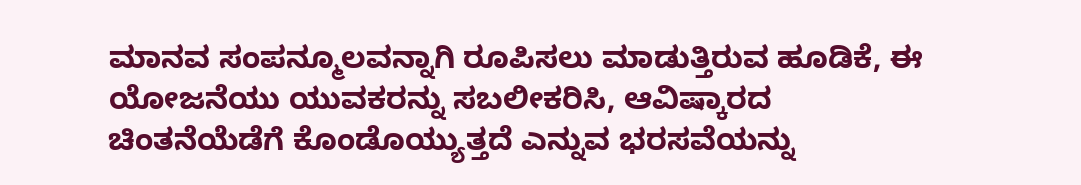ಮಾನವ ಸಂಪನ್ಮೂಲವನ್ನಾಗಿ ರೂಪಿಸಲು ಮಾಡುತ್ತಿರುವ ಹೂಡಿಕೆ, ಈ ಯೋಜನೆಯು ಯುವಕರನ್ನು ಸಬಲೀಕರಿಸಿ, ಆವಿಷ್ಕಾರದ ಚಿಂತನೆಯೆಡೆಗೆ ಕೊಂಡೊಯ್ಯುತ್ತದೆ ಎನ್ನುವ ಭರಸವೆಯನ್ನು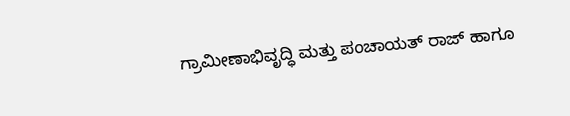ಗ್ರಾಮೀಣಾಭಿವೃದ್ಧಿ ಮತ್ತು ಪಂಚಾಯತ್ ರಾಜ್ ಹಾಗೂ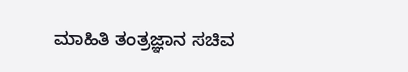ಮಾಹಿತಿ ತಂತ್ರಜ್ಞಾನ ಸಚಿವ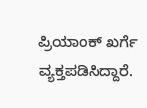ಪ್ರಿಯಾಂಕ್ ಖರ್ಗೆ ವ್ಯಕ್ತಪಡಿಸಿದ್ದಾರೆ.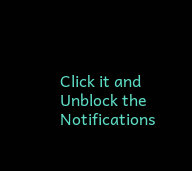Click it and Unblock the Notifications